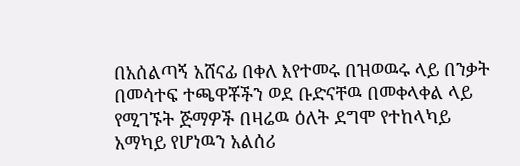በአሰልጣኝ አሸናፊ በቀለ እየተመሩ በዝወዉሩ ላይ በንቃት በመሳተፍ ተጫዋቾችን ወደ ቡድናቸዉ በመቀላቀል ላይ የሚገኙት ጅማዎች በዛሬዉ ዕለት ደግሞ የተከላካይ አማካይ የሆነዉን አልሰሪ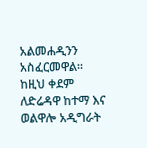አልመሐዲንን አስፈርመዋል።
ከዚህ ቀደም ለድሬዳዋ ከተማ እና ወልዋሎ አዲግራት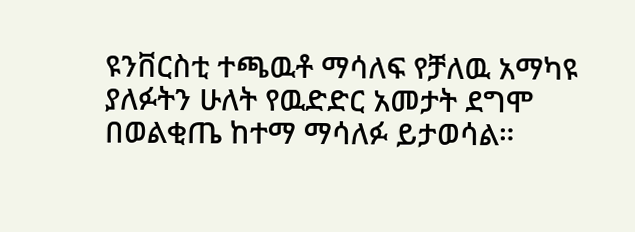ዩንቨርስቲ ተጫዉቶ ማሳለፍ የቻለዉ አማካዩ ያለፉትን ሁለት የዉድድር አመታት ደግሞ በወልቂጤ ከተማ ማሳለፉ ይታወሳል።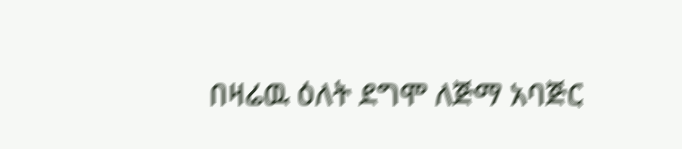በዛሬዉ ዕለት ደግሞ ለጅማ አባጅር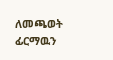ለመጫወት ፊርማዉን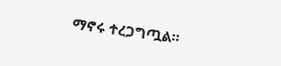ማኖሩ ተረጋግጧል።